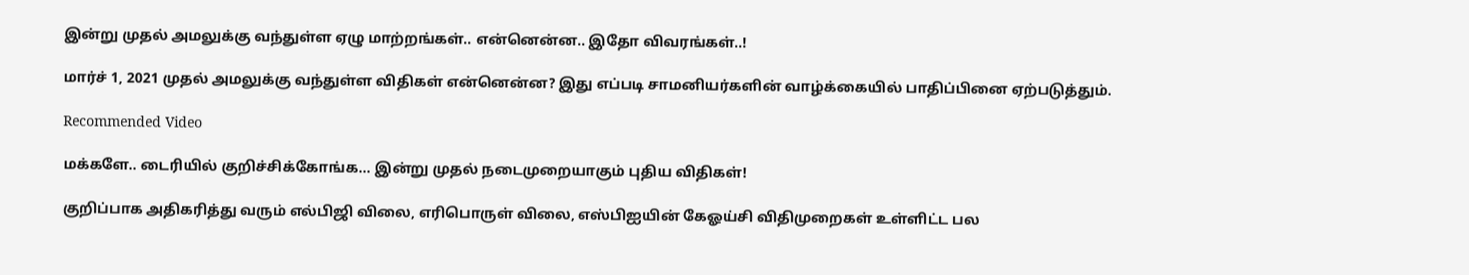இன்று முதல் அமலுக்கு வந்துள்ள ஏழு மாற்றங்கள்.. என்னென்ன.. இதோ விவரங்கள்..!

மார்ச் 1, 2021 முதல் அமலுக்கு வந்துள்ள விதிகள் என்னென்ன? இது எப்படி சாமனியர்களின் வாழ்க்கையில் பாதிப்பினை ஏற்படுத்தும்.

Recommended Video

மக்களே.. டைரியில் குறிச்சிக்கோங்க... இன்று முதல் நடைமுறையாகும் புதிய விதிகள்!

குறிப்பாக அதிகரித்து வரும் எல்பிஜி விலை, எரிபொருள் விலை, எஸ்பிஐயின் கேஓய்சி விதிமுறைகள் உள்ளிட்ட பல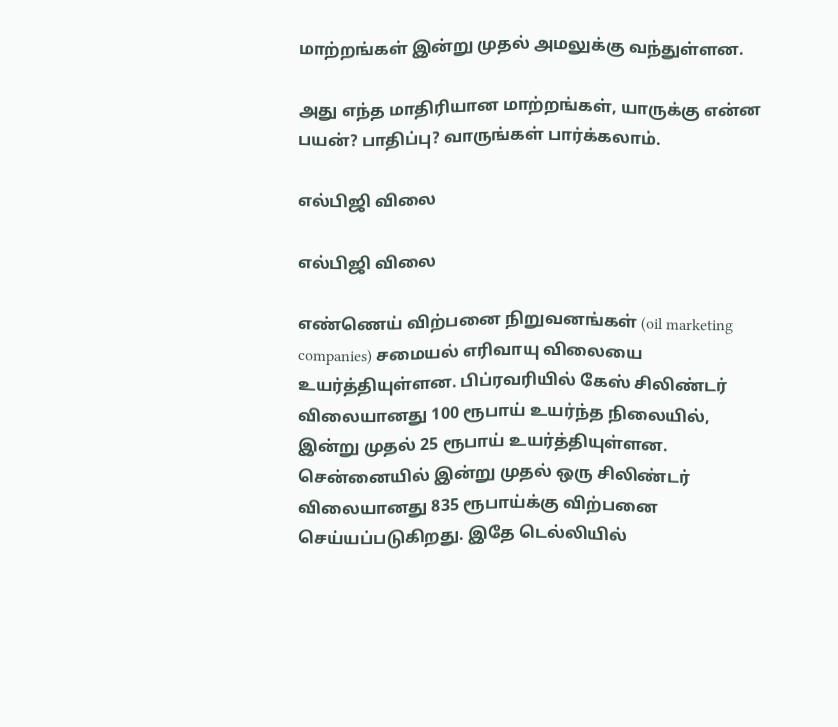மாற்றங்கள் இன்று முதல் அமலுக்கு வந்துள்ளன.

அது எந்த மாதிரியான மாற்றங்கள், யாருக்கு என்ன பயன்? பாதிப்பு? வாருங்கள் பார்க்கலாம்.

எல்பிஜி விலை

எல்பிஜி விலை

எண்ணெய் விற்பனை நிறுவனங்கள் (oil marketing companies) சமையல் எரிவாயு விலையை உயர்த்தியுள்ளன. பிப்ரவரியில் கேஸ் சிலிண்டர் விலையானது 100 ரூபாய் உயர்ந்த நிலையில், இன்று முதல் 25 ரூபாய் உயர்த்தியுள்ளன. சென்னையில் இன்று முதல் ஒரு சிலிண்டர் விலையானது 835 ரூபாய்க்கு விற்பனை செய்யப்படுகிறது. இதே டெல்லியில்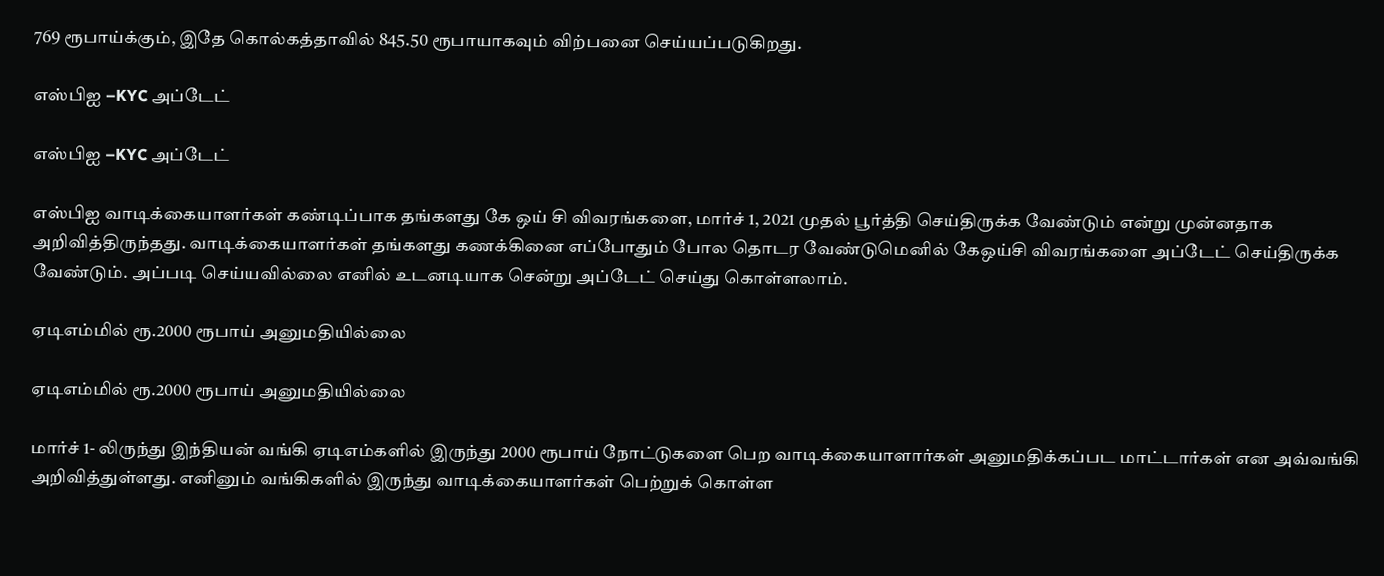769 ரூபாய்க்கும், இதே கொல்கத்தாவில் 845.50 ரூபாயாகவும் விற்பனை செய்யப்படுகிறது.

எஸ்பிஐ –KYC அப்டேட்

எஸ்பிஐ –KYC அப்டேட்

எஸ்பிஐ வாடிக்கையாளர்கள் கண்டிப்பாக தங்களது கே ஒய் சி விவரங்களை, மார்ச் 1, 2021 முதல் பூர்த்தி செய்திருக்க வேண்டும் என்று முன்னதாக அறிவித்திருந்தது. வாடிக்கையாளர்கள் தங்களது கணக்கினை எப்போதும் போல தொடர வேண்டுமெனில் கேஒய்சி விவரங்களை அப்டேட் செய்திருக்க வேண்டும். அப்படி செய்யவில்லை எனில் உடனடியாக சென்று அப்டேட் செய்து கொள்ளலாம்.

ஏடிஎம்மில் ரூ.2000 ரூபாய் அனுமதியில்லை

ஏடிஎம்மில் ரூ.2000 ரூபாய் அனுமதியில்லை

மார்ச் 1- லிருந்து இந்தியன் வங்கி ஏடிஎம்களில் இருந்து 2000 ரூபாய் நோட்டுகளை பெற வாடிக்கையாளார்கள் அனுமதிக்கப்பட மாட்டார்கள் என அவ்வங்கி அறிவித்துள்ளது. எனினும் வங்கிகளில் இருந்து வாடிக்கையாளர்கள் பெற்றுக் கொள்ள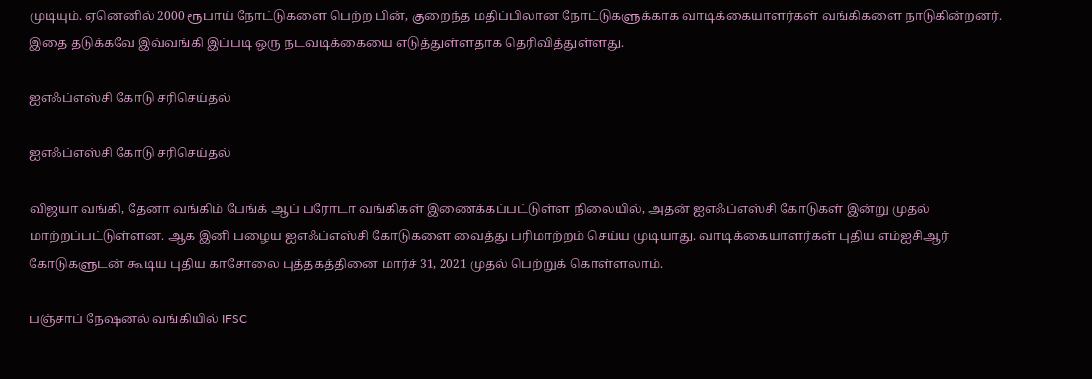முடியும். ஏனெனில் 2000 ரூபாய் நோட்டுகளை பெற்ற பின், குறைந்த மதிப்பிலான நோட்டுகளுக்காக வாடிக்கையாளர்கள் வங்கிகளை நாடுகின்றனர். இதை தடுக்கவே இவ்வங்கி இப்படி ஒரு நடவடிக்கையை எடுத்துள்ளதாக தெரிவித்துள்ளது.

ஐஎஃப்எஸ்சி கோடு சரிசெய்தல்

ஐஎஃப்எஸ்சி கோடு சரிசெய்தல்

விஜயா வங்கி, தேனா வங்கிம் பேங்க் ஆப் பரோடா வங்கிகள் இணைக்கப்பட்டுள்ள நிலையில், அதன் ஐஎஃப்எஸ்சி கோடுகள் இன்று முதல் மாற்றப்பட்டுள்ளன. ஆக இனி பழைய ஐஎஃப்எஸ்சி கோடுகளை வைத்து பரிமாற்றம் செய்ய முடியாது. வாடிக்கையாளர்கள் புதிய எம்ஐசிஆர் கோடுகளுடன் கூடிய புதிய காசோலை புத்தகத்தினை மார்ச் 31, 2021 முதல் பெற்றுக் கொள்ளலாம்.

பஞ்சாப் நேஷனல் வங்கியில் IFSC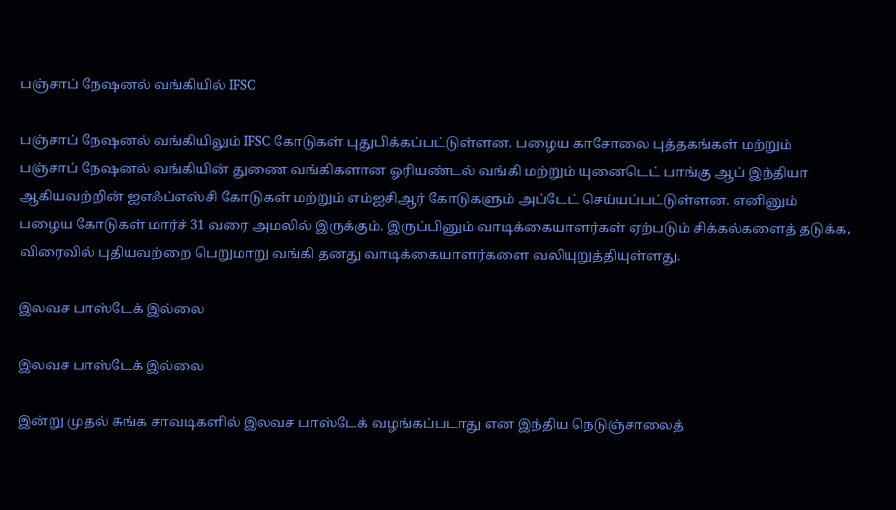பஞ்சாப் நேஷனல் வங்கியில் IFSC

பஞ்சாப் நேஷனல் வங்கியிலும் IFSC கோடுகள் புதுபிக்கப்பட்டுள்ளன. பழைய காசோலை புத்தகங்கள் மற்றும் பஞ்சாப் நேஷனல் வங்கியின் துணை வங்கிகளான ஓரியண்டல் வங்கி மற்றும் யுனைடெட் பாங்கு ஆப் இந்தியா ஆகியவற்றின் ஐஎஃப்எஸ்சி கோடுகள் மற்றும் எம்ஐசிஆர் கோடுகளும் அப்டேட் செய்யப்பட்டுள்ளன. எனினும் பழைய கோடுகள் மார்ச் 31 வரை அமலில் இருக்கும். இருப்பினும் வாடிக்கையாளர்கள் ஏற்படும் சிக்கல்களைத் தடுக்க, விரைவில் புதியவற்றை பெறுமாறு வங்கி தனது வாடிக்கையாளர்களை வலியுறுத்தியுள்ளது.

இலவச பாஸ்டேக் இல்லை

இலவச பாஸ்டேக் இல்லை

இன்று முதல் சுங்க சாவடிகளில் இலவச பாஸ்டேக் வழங்கப்படாது என இந்திய நெடுஞ்சாலைத்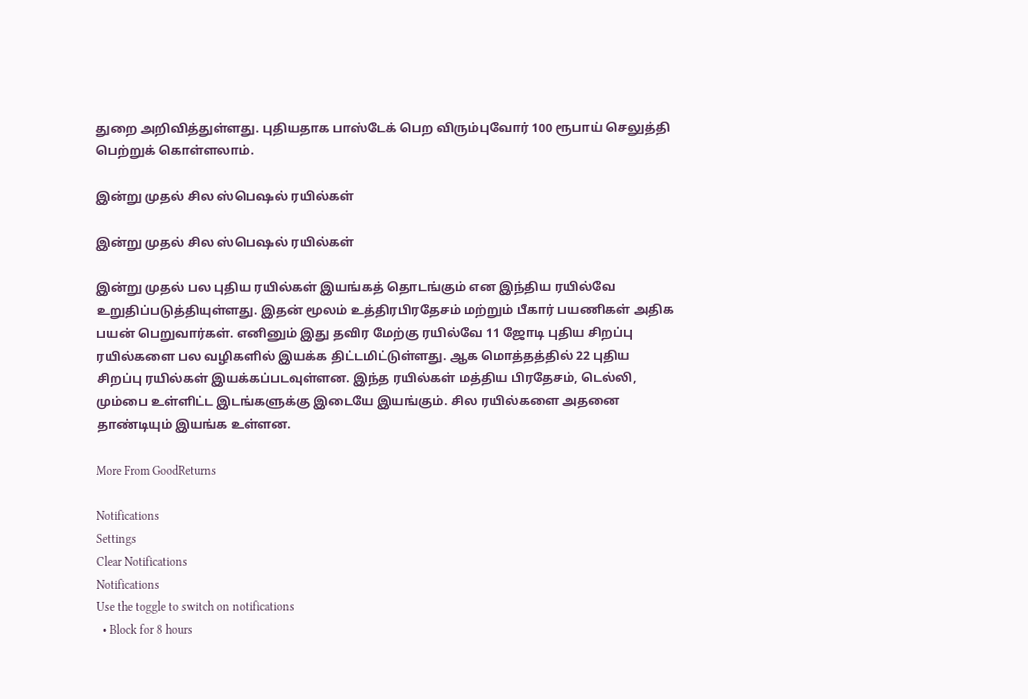துறை அறிவித்துள்ளது. புதியதாக பாஸ்டேக் பெற விரும்புவோர் 100 ரூபாய் செலுத்தி பெற்றுக் கொள்ளலாம்.

இன்று முதல் சில ஸ்பெஷல் ரயில்கள்

இன்று முதல் சில ஸ்பெஷல் ரயில்கள்

இன்று முதல் பல புதிய ரயில்கள் இயங்கத் தொடங்கும் என இந்திய ரயில்வே உறுதிப்படுத்தியுள்ளது. இதன் மூலம் உத்திரபிரதேசம் மற்றும் பீகார் பயணிகள் அதிக பயன் பெறுவார்கள். எனினும் இது தவிர மேற்கு ரயில்வே 11 ஜோடி புதிய சிறப்பு ரயில்களை பல வழிகளில் இயக்க திட்டமிட்டுள்ளது. ஆக மொத்தத்தில் 22 புதிய சிறப்பு ரயில்கள் இயக்கப்படவுள்ளன. இந்த ரயில்கள் மத்திய பிரதேசம், டெல்லி, மும்பை உள்ளிட்ட இடங்களுக்கு இடையே இயங்கும். சில ரயில்களை அதனை தாண்டியும் இயங்க உள்ளன.

More From GoodReturns

Notifications
Settings
Clear Notifications
Notifications
Use the toggle to switch on notifications
  • Block for 8 hours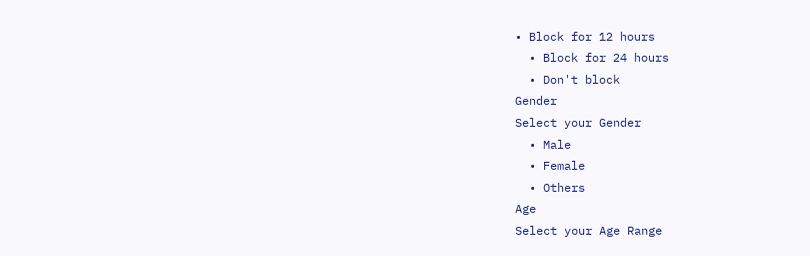• Block for 12 hours
  • Block for 24 hours
  • Don't block
Gender
Select your Gender
  • Male
  • Female
  • Others
Age
Select your Age Range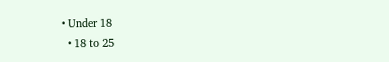• Under 18
  • 18 to 25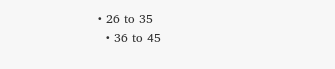• 26 to 35
  • 36 to 45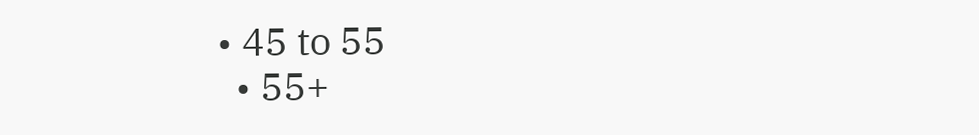• 45 to 55
  • 55+